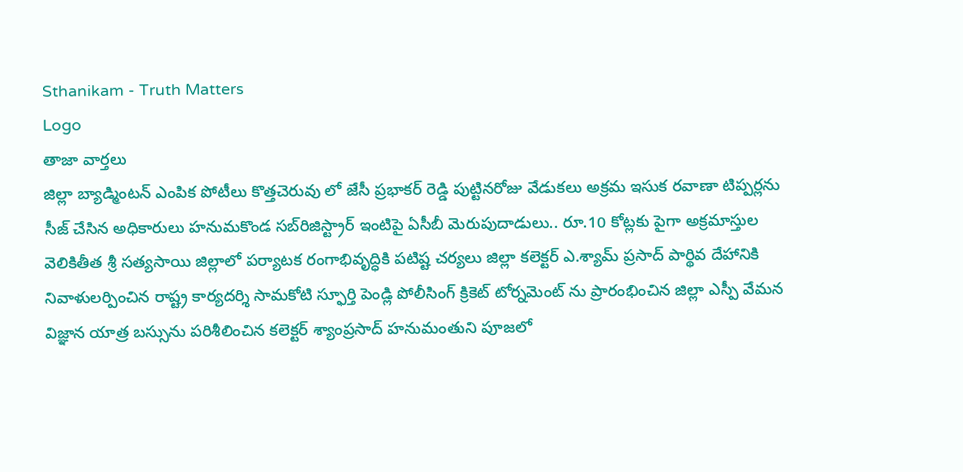Sthanikam - Truth Matters
Logo
తాజా వార్తలు
జిల్లా బ్యాడ్మింటన్ ఎంపిక పోటీలు కొత్తచెరువు లో జేసీ ప్రభాకర్ రెడ్డి పుట్టినరోజు వేడుకలు అక్రమ ఇసుక రవాణా టిప్పర్లను సీజ్ చేసిన అధికారులు హనుమకొండ సబ్‌రిజిస్ట్రార్ ఇంటిపై ఏసీబీ మెరుపుదాడులు.. రూ.10 కోట్లకు పైగా అక్రమాస్తుల వెలికితీత శ్రీ సత్యసాయి జిల్లాలో పర్యాటక రంగాభివృద్ధికి పటిష్ట చర్యలు జిల్లా కలెక్టర్ ఎ.శ్యామ్ ప్రసాద్ పార్థివ దేహానికి నివాళులర్పించిన రాష్ట్ర కార్యదర్శి సామకోటి స్ఫూర్తి పెండ్లి పోలీసింగ్ క్రికెట్ టోర్నమెంట్ ను ప్రారంభించిన జిల్లా ఎస్పీ వేమన విజ్ఞాన యాత్ర బస్సును పరిశీలించిన కలెక్టర్ శ్యాంప్రసాద్ హనుమంతుని పూజలో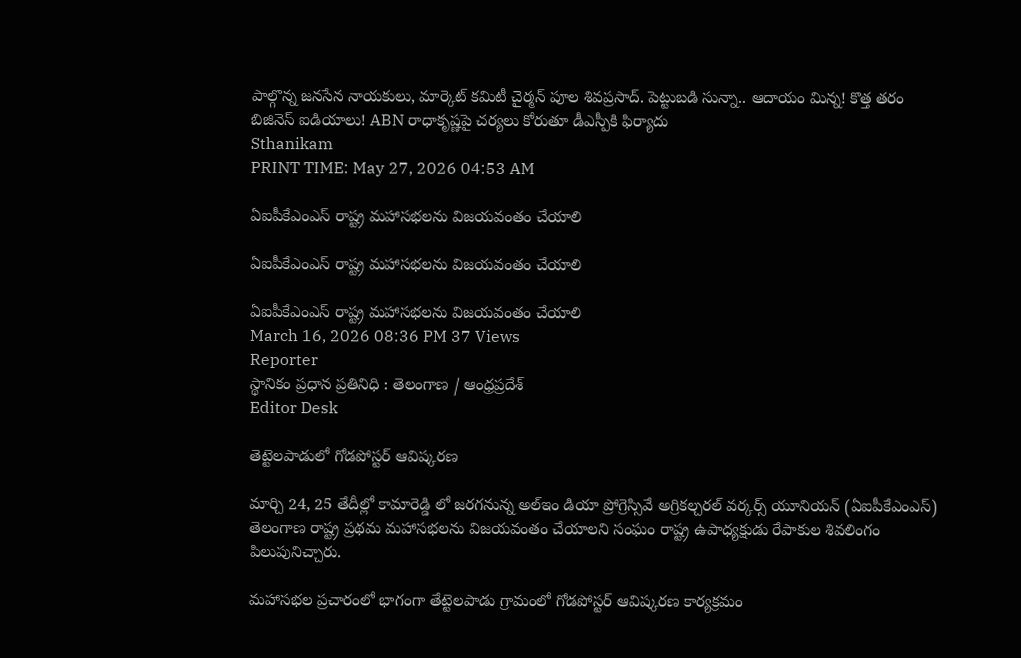పాల్గొన్న జనసేన నాయకులు, మార్కెట్ కమిటీ చైర్మన్ పూల శివప్రసాద్. పెట్టుబడి సున్నా.. ఆదాయం మిన్న! కొత్త తరం బిజినెస్ ఐడియాలు! ABN రాధాకృష్ణపై చర్యలు కోరుతూ డీఎస్పీకి ఫిర్యాదు
Sthanikam
PRINT TIME: May 27, 2026 04:53 AM

ఏఐపీకేఎంఎస్ రాష్ట్ర మహాసభలను విజయవంతం చేయాలి

ఏఐపీకేఎంఎస్ రాష్ట్ర మహాసభలను విజయవంతం చేయాలి

ఏఐపీకేఎంఎస్ రాష్ట్ర మహాసభలను విజయవంతం చేయాలి
March 16, 2026 08:36 PM 37 Views
Reporter
స్థానికం ప్రధాన ప్రతినిధి : తెలంగాణ / ఆంధ్రప్రదేశ్
Editor Desk

తెట్టెలపాడులో గోడపోస్టర్ ఆవిష్కరణ

మార్చి 24, 25 తేదీల్లో కామారెడ్డి లో జరగనున్న అల్ఇం డియా ప్రోగ్రెస్సివే అగ్రికల్చరల్ వర్కర్స్ యూనియన్ (ఏఐపీకేఎంఎస్) తెలంగాణ రాష్ట్ర ప్రథమ మహాసభలను విజయవంతం చేయాలని సంఘం రాష్ట్ర ఉపాధ్యక్షుడు రేపాకుల శివలింగం పిలుపునిచ్చారు.

మహాసభల ప్రచారంలో భాగంగా తేట్టెలపాడు గ్రామంలో గోడపోస్టర్ ఆవిష్కరణ కార్యక్రమం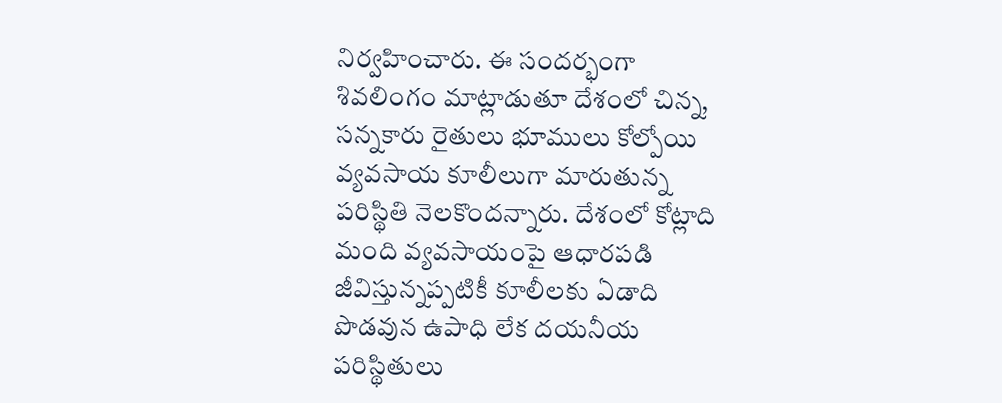నిర్వహించారు. ఈ సందర్భంగా శివలింగం మాట్లాడుతూ దేశంలో చిన్న, సన్నకారు రైతులు భూములు కోల్పోయి వ్యవసాయ కూలీలుగా మారుతున్న పరిస్థితి నెలకొందన్నారు. దేశంలో కోట్లాది మంది వ్యవసాయంపై ఆధారపడి జీవిస్తున్నప్పటికీ కూలీలకు ఏడాది పొడవున ఉపాధి లేక దయనీయ పరిస్థితులు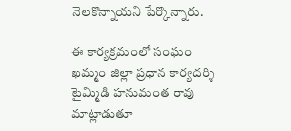నెలకొన్నాయని పేర్కొన్నారు.

ఈ కార్యక్రమంలో సంఘం ఖమ్మం జిల్లా ప్రధాన కార్యదర్శి టైమ్మిడి హనుమంత రావు మాట్లాడుతూ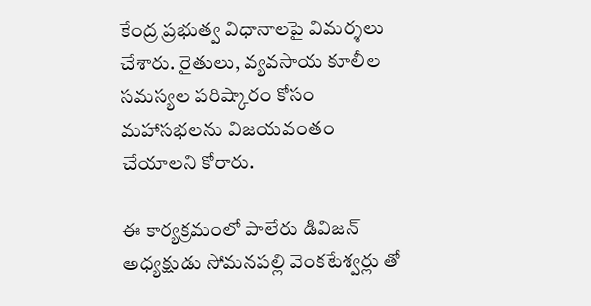కేంద్ర ప్రభుత్వ విధానాలపై విమర్శలు చేశారు. రైతులు, వ్యవసాయ కూలీల సమస్యల పరిష్కారం కోసం మహాసభలను విజయవంతం చేయాలని కోరారు.

ఈ కార్యక్రమంలో పాలేరు డివిజన్ అధ్యక్షుడు సోమనపల్లి వెంకటేశ్వర్లు తో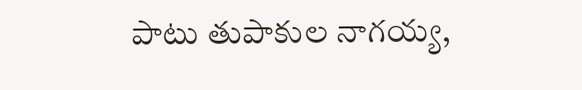పాటు తుపాకుల నాగయ్య,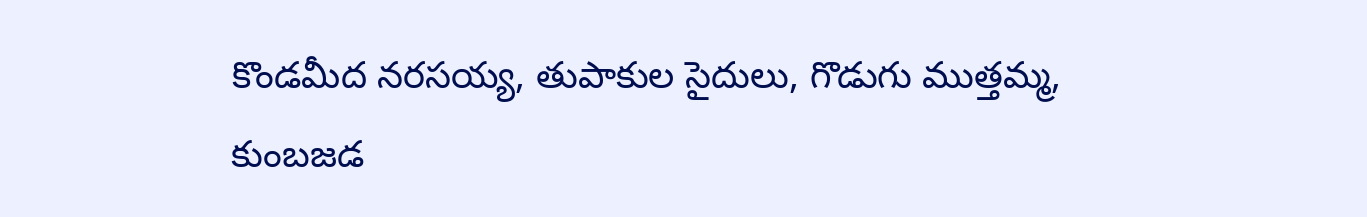కొండమీద నరసయ్య, తుపాకుల సైదులు, గొడుగు ముత్తమ్మ, కుంబజడ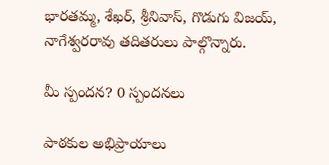భారతమ్మ, శేఖర్, శ్రీనివాస్, గొడుగు విజయ్, నాగేశ్వరరావు తదితరులు పాల్గొన్నారు.

మీ స్పందన? 0 స్పందనలు

పాఠకుల అభిప్రాయాలు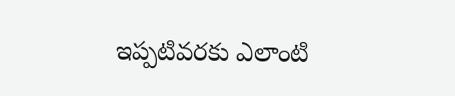ఇప్పటివరకు ఎలాంటి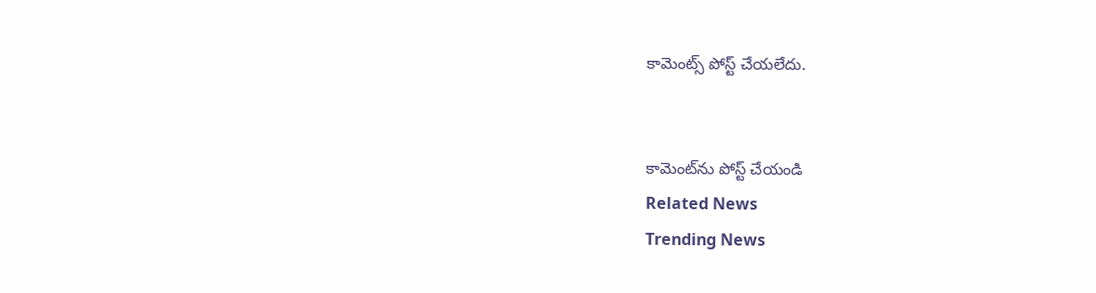కామెంట్స్ పోస్ట్ చేయలేదు.


కామెంట్‌ను పోస్ట్ చేయండి
Related News
Trending News